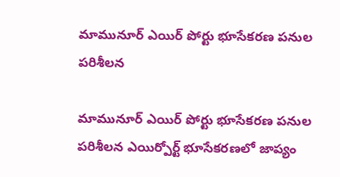మామునూర్ ఎయిర్ పోర్టు భూసేకరణ పనుల పరిశీలన

మామునూర్ ఎయిర్ పోర్టు భూసేకరణ పనుల పరిశీలన ఎయిర్పోర్ట్ భూసేకరణలో జాప్యం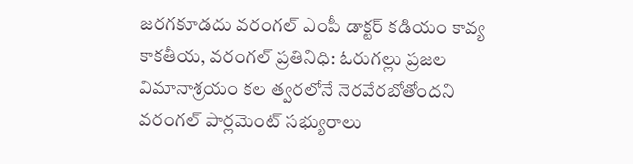జరగకూడదు వరంగల్ ఎంపీ డాక్టర్ కడియం కావ్య కాకతీయ, వరంగల్ ప్రతినిధి: ఓరుగ‌ల్లు ప్ర‌జ‌ల విమానాశ్ర‌యం క‌ల త్వ‌ర‌లోనే నెర‌వేర‌బోతోంద‌ని వరంగల్ పార్లమెంట్ సభ్యురాలు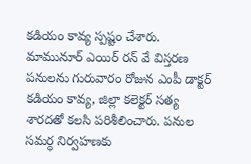కడియం కావ్య స్పష్టం చేశారు. మామునూర్ ఎయిర్ రన్ వే విస్తరణ పనులను గురువారం రోజున ఎంపీ డాక్టర్ కడియం కావ్య, జిల్లా కలెక్టర్ సత్య శారదతో కలసి పరిశీలించారు. పనుల సమర్ధ నిర్వహణకు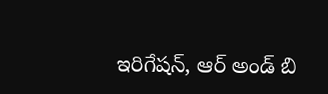ఇరిగేషన్, ఆర్ అండ్ బి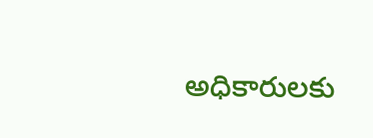అధికారులకు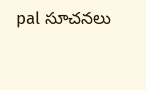pal సూచనలు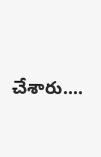చేశారు....